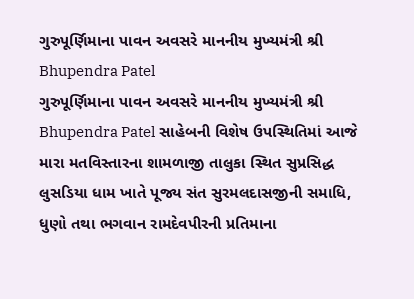ગુરુપૂર્ણિમાના પાવન અવસરે માનનીય મુખ્યમંત્રી શ્રી Bhupendra Patel
ગુરુપૂર્ણિમાના પાવન અવસરે માનનીય મુખ્યમંત્રી શ્રી Bhupendra Patel સાહેબની વિશેષ ઉપસ્થિતિમાં આજે મારા મતવિસ્તારના શામળાજી તાલુકા સ્થિત સુપ્રસિદ્ધ લુસડિયા ધામ ખાતે પૂજ્ય સંત સુરમલદાસજીની સમાધિ, ધુણો તથા ભગવાન રામદેવપીરની પ્રતિમાના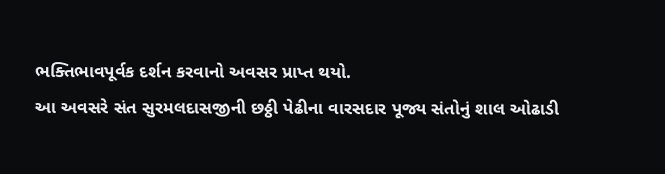ભક્તિભાવપૂર્વક દર્શન કરવાનો અવસર પ્રાપ્ત થયો.
આ અવસરે સંત સુરમલદાસજીની છઠ્ઠી પેઢીના વારસદાર પૂજ્ય સંતોનું શાલ ઓઢાડી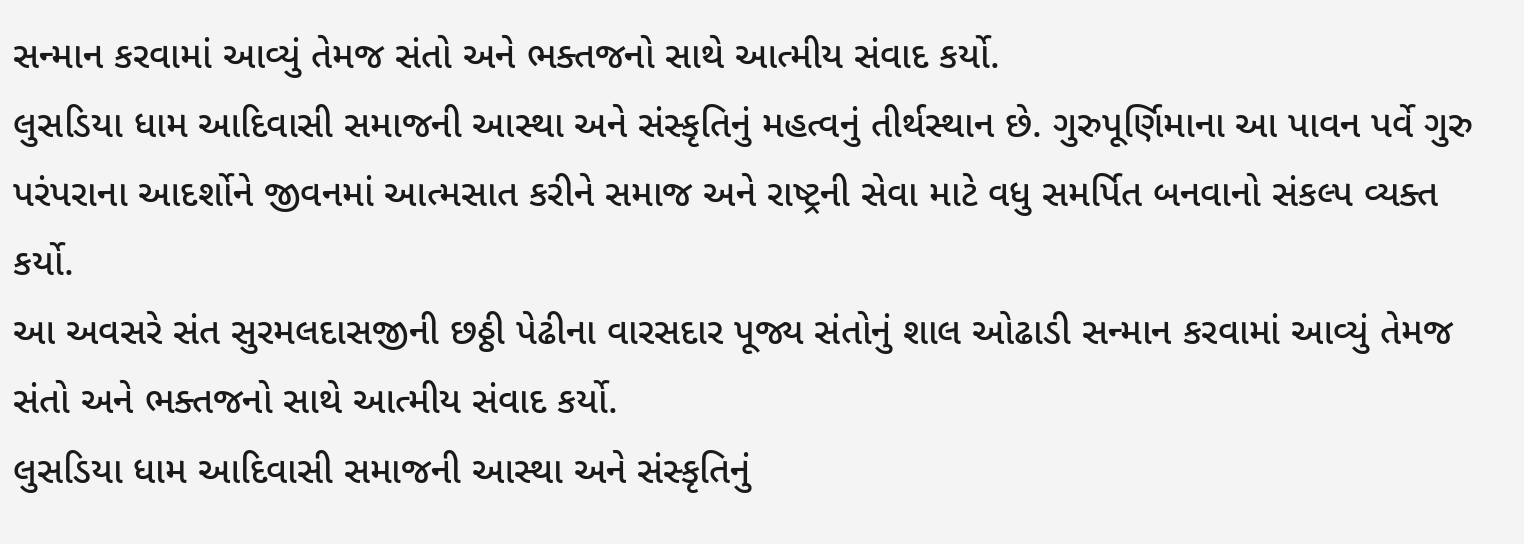સન્માન કરવામાં આવ્યું તેમજ સંતો અને ભક્તજનો સાથે આત્મીય સંવાદ કર્યો.
લુસડિયા ધામ આદિવાસી સમાજની આસ્થા અને સંસ્કૃતિનું મહત્વનું તીર્થસ્થાન છે. ગુરુપૂર્ણિમાના આ પાવન પર્વે ગુરુ પરંપરાના આદર્શોને જીવનમાં આત્મસાત કરીને સમાજ અને રાષ્ટ્રની સેવા માટે વધુ સમર્પિત બનવાનો સંકલ્પ વ્યક્ત કર્યો.
આ અવસરે સંત સુરમલદાસજીની છઠ્ઠી પેઢીના વારસદાર પૂજ્ય સંતોનું શાલ ઓઢાડી સન્માન કરવામાં આવ્યું તેમજ સંતો અને ભક્તજનો સાથે આત્મીય સંવાદ કર્યો.
લુસડિયા ધામ આદિવાસી સમાજની આસ્થા અને સંસ્કૃતિનું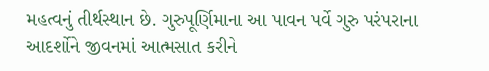મહત્વનું તીર્થસ્થાન છે. ગુરુપૂર્ણિમાના આ પાવન પર્વે ગુરુ પરંપરાના આદર્શોને જીવનમાં આત્મસાત કરીને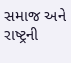સમાજ અને રાષ્ટ્રની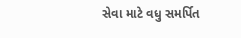સેવા માટે વધુ સમર્પિત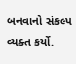બનવાનો સંકલ્પ વ્યક્ત કર્યો.